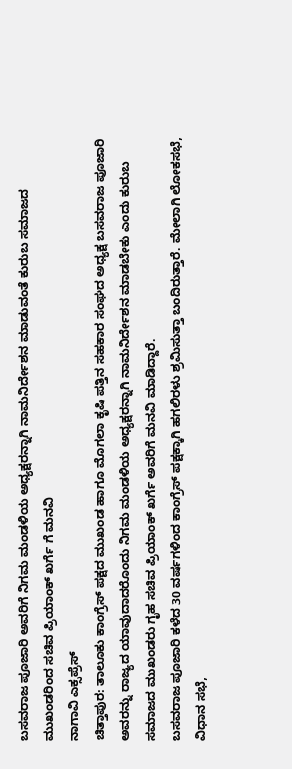ಬಸವರಾಜ ಪೂಜಾರಿ ಅವರಿಗೆ ನಿಗಮ ಮಂಡಳಿಯ ಅಧ್ಯಕ್ಷರನ್ನಾಗಿ ನಾಮನಿರ್ದೇಶನ ಮಾಡುವಂತೆ ಕುರುಬ ಸಮಾಜದ ಮುಖಂಡರಿಂದ ಸಚಿವ ಪ್ರಿಯಾಂಕ್ ಖರ್ಗೆ ಗೆ ಮನವಿ
ನಾಗಾವಿ ಎಕ್ಸಪ್ರೆಸ್
ಚಿತ್ತಾಪುರ: ತಾಲೂಕು ಕಾಂಗ್ರೆಸ್ ಪಕ್ಷದ ಮುಖಂಡ ಹಾಗೂ ಮೊಗಲಾ ಕೃಷಿ ಪತ್ತಿನ ಸಹಕಾರ ಸಂಘದ ಅಧ್ಯಕ್ಷ ಬಸವರಾಜ ಪೂಜಾರಿ ಅವರನ್ನು ರಾಜ್ಯದ ಯಾವುದಾದರೊಂದು ನಿಗಮ ಮಂಡಳಿಯ ಅಧ್ಯಕ್ಷರನ್ನಾಗಿ ನಾಮನಿರ್ದೇಶನ ಮಾಡಬೇಕು ಎಂದು ಕುರುಬ ಸಮಾಜದ ಮುಖಂಡರು ಗೃಹ ಸಚಿವ ಪ್ರಿಯಾಂಕ್ ಖರ್ಗೆ ಅವರಿಗೆ ಮನವಿ ಮಾಡಿದ್ದಾರೆ.
ಬಸವರಾಜ ಪೂಜಾರಿ ಕಳೆದ 30 ವರ್ಷಗಳಿಂದ ಕಾಂಗ್ರೆಸ್ ಪಕ್ಷಕ್ಕಾಗಿ ಹಗಲಿರಳು ಶ್ರಮಿಸುತ್ತಾ ಬಂದಿರುತ್ತಾರೆ. ಮೇಲಾಗಿ ಲೋಕಸಭೆ, ವಿಧಾನ ಸಭೆ,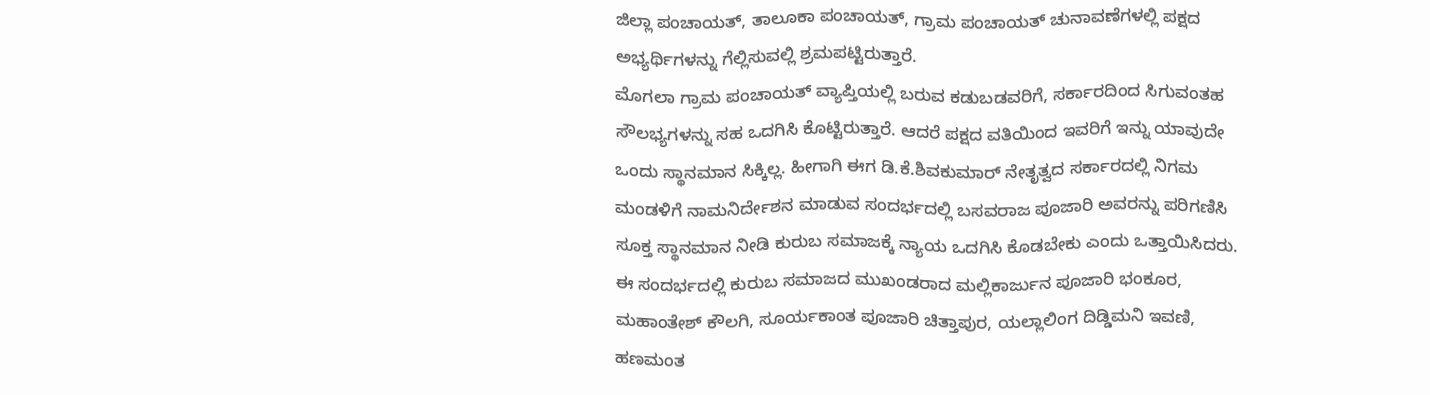ಜಿಲ್ಲಾ ಪಂಚಾಯತ್, ತಾಲೂಕಾ ಪಂಚಾಯತ್, ಗ್ರಾಮ ಪಂಚಾಯತ್ ಚುನಾವಣೆಗಳಲ್ಲಿ ಪಕ್ಷದ ಅಭ್ಯರ್ಥಿಗಳನ್ನು ಗೆಲ್ಲಿಸುವಲ್ಲಿ ಶ್ರಮಪಟ್ಟಿರುತ್ತಾರೆ.
ಮೊಗಲಾ ಗ್ರಾಮ ಪಂಚಾಯತ್ ವ್ಯಾಪ್ತಿಯಲ್ಲಿ ಬರುವ ಕಡುಬಡವರಿಗೆ, ಸರ್ಕಾರದಿಂದ ಸಿಗುವಂತಹ ಸೌಲಭ್ಯಗಳನ್ನು ಸಹ ಒದಗಿಸಿ ಕೊಟ್ಟಿರುತ್ತಾರೆ. ಆದರೆ ಪಕ್ಷದ ವತಿಯಿಂದ ಇವರಿಗೆ ಇನ್ನು ಯಾವುದೇ ಒಂದು ಸ್ಥಾನಮಾನ ಸಿಕ್ಕಿಲ್ಲ. ಹೀಗಾಗಿ ಈಗ ಡಿ.ಕೆ.ಶಿವಕುಮಾರ್ ನೇತೃತ್ವದ ಸರ್ಕಾರದಲ್ಲಿ ನಿಗಮ ಮಂಡಳಿಗೆ ನಾಮನಿರ್ದೇಶನ ಮಾಡುವ ಸಂದರ್ಭದಲ್ಲಿ ಬಸವರಾಜ ಪೂಜಾರಿ ಅವರನ್ನು ಪರಿಗಣಿಸಿ ಸೂಕ್ತ ಸ್ಥಾನಮಾನ ನೀಡಿ ಕುರುಬ ಸಮಾಜಕ್ಕೆ ನ್ಯಾಯ ಒದಗಿಸಿ ಕೊಡಬೇಕು ಎಂದು ಒತ್ತಾಯಿಸಿದರು.
ಈ ಸಂದರ್ಭದಲ್ಲಿ ಕುರುಬ ಸಮಾಜದ ಮುಖಂಡರಾದ ಮಲ್ಲಿಕಾರ್ಜುನ ಪೂಜಾರಿ ಭಂಕೂರ, ಮಹಾಂತೇಶ್ ಕೌಲಗಿ, ಸೂರ್ಯಕಾಂತ ಪೂಜಾರಿ ಚಿತ್ತಾಪುರ, ಯಲ್ಲಾಲಿಂಗ ದಿಡ್ಡಿಮನಿ ಇವಣಿ, ಹಣಮಂತ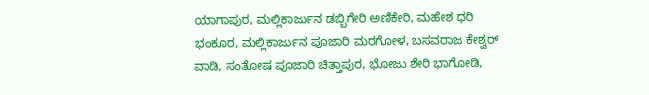ಯಾಗಾಪುರ, ಮಲ್ಲಿಕಾರ್ಜುನ ಡಬ್ಬಿಗೇರಿ ಅಣಿಕೇರಿ, ಮಹೇಶ ಧರಿ ಭಂಕೂರ, ಮಲ್ಲಿಕಾರ್ಜುನ ಪೂಜಾರಿ ಮರಗೋಳ, ಬಸವರಾಜ ಕೇಶ್ವರ್ ವಾಡಿ, ಸಂತೋಷ ಪೂಜಾರಿ ಚಿತ್ತಾಪುರ, ಭೋಜು ಶೇರಿ ಭಾಗೋಡಿ,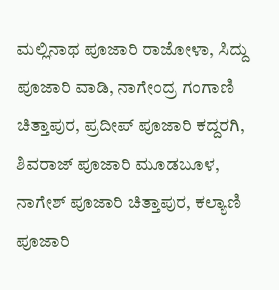ಮಲ್ಲಿನಾಥ ಪೂಜಾರಿ ರಾಜೋಳಾ, ಸಿದ್ದು ಪೂಜಾರಿ ವಾಡಿ, ನಾಗೇಂದ್ರ ಗಂಗಾಣಿ ಚಿತ್ತಾಪುರ, ಪ್ರದೀಪ್ ಪೂಜಾರಿ ಕದ್ದರಗಿ, ಶಿವರಾಜ್ ಪೂಜಾರಿ ಮೂಡಬೂಳ, ನಾಗೇಶ್ ಪೂಜಾರಿ ಚಿತ್ತಾಪುರ, ಕಲ್ಯಾಣಿ ಪೂಜಾರಿ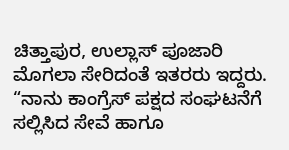ಚಿತ್ತಾಪುರ, ಉಲ್ಲಾಸ್ ಪೂಜಾರಿ ಮೊಗಲಾ ಸೇರಿದಂತೆ ಇತರರು ಇದ್ದರು.
“ನಾನು ಕಾಂಗ್ರೆಸ್ ಪಕ್ಷದ ಸಂಘಟನೆಗೆ ಸಲ್ಲಿಸಿದ ಸೇವೆ ಹಾಗೂ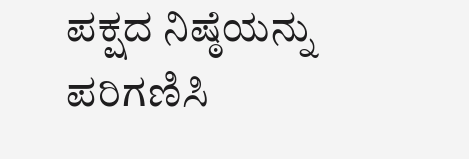ಪಕ್ಷದ ನಿಷ್ಠೆಯನ್ನು ಪರಿಗಣಿಸಿ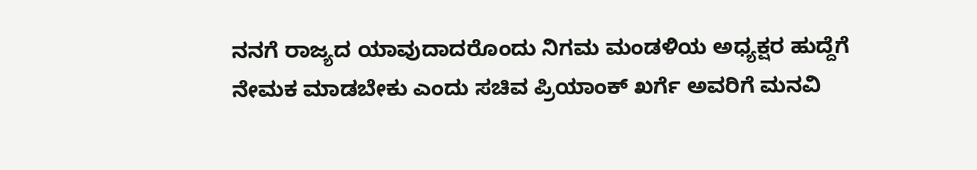ನನಗೆ ರಾಜ್ಯದ ಯಾವುದಾದರೊಂದು ನಿಗಮ ಮಂಡಳಿಯ ಅಧ್ಯಕ್ಷರ ಹುದ್ದೆಗೆ ನೇಮಕ ಮಾಡಬೇಕು ಎಂದು ಸಚಿವ ಪ್ರಿಯಾಂಕ್ ಖರ್ಗೆ ಅವರಿಗೆ ಮನವಿ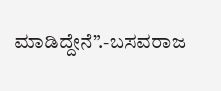ಮಾಡಿದ್ದೇನೆ”.-ಬಸವರಾಜ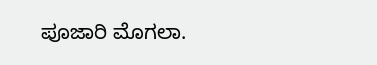ಪೂಜಾರಿ ಮೊಗಲಾ.